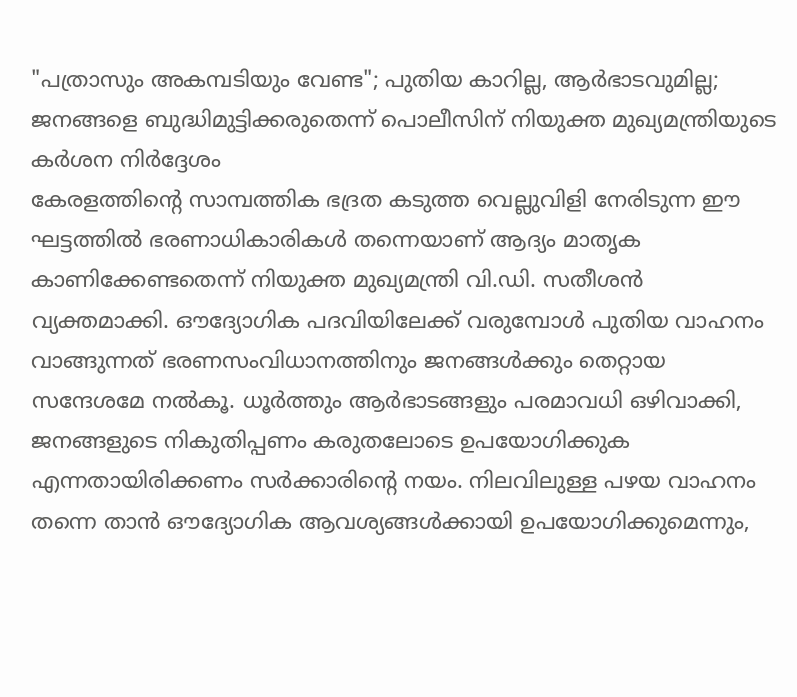"പത്രാസും അകമ്പടിയും വേണ്ട"; പുതിയ കാറില്ല, ആർഭാടവുമില്ല; ജനങ്ങളെ ബുദ്ധിമുട്ടിക്കരുതെന്ന് പൊലീസിന് നിയുക്ത മുഖ്യമന്ത്രിയുടെ കർശന നിർദ്ദേശം
കേരളത്തിന്റെ സാമ്പത്തിക ഭദ്രത കടുത്ത വെല്ലുവിളി നേരിടുന്ന ഈ ഘട്ടത്തിൽ ഭരണാധികാരികൾ തന്നെയാണ് ആദ്യം മാതൃക കാണിക്കേണ്ടതെന്ന് നിയുക്ത മുഖ്യമന്ത്രി വി.ഡി. സതീശൻ വ്യക്തമാക്കി. ഔദ്യോഗിക പദവിയിലേക്ക് വരുമ്പോൾ പുതിയ വാഹനം വാങ്ങുന്നത് ഭരണസംവിധാനത്തിനും ജനങ്ങൾക്കും തെറ്റായ സന്ദേശമേ നൽകൂ. ധൂർത്തും ആർഭാടങ്ങളും പരമാവധി ഒഴിവാക്കി, ജനങ്ങളുടെ നികുതിപ്പണം കരുതലോടെ ഉപയോഗിക്കുക എന്നതായിരിക്കണം സർക്കാരിന്റെ നയം. നിലവിലുള്ള പഴയ വാഹനം തന്നെ താൻ ഔദ്യോഗിക ആവശ്യങ്ങൾക്കായി ഉപയോഗിക്കുമെന്നും,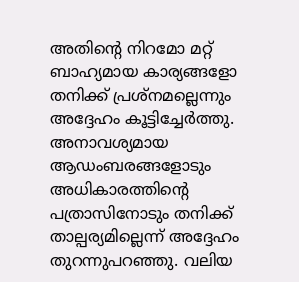അതിന്റെ നിറമോ മറ്റ് ബാഹ്യമായ കാര്യങ്ങളോ തനിക്ക് പ്രശ്നമല്ലെന്നും അദ്ദേഹം കൂട്ടിച്ചേർത്തു.
അനാവശ്യമായ ആഡംബരങ്ങളോടും അധികാരത്തിന്റെ പത്രാസിനോടും തനിക്ക് താല്പര്യമില്ലെന്ന് അദ്ദേഹം തുറന്നുപറഞ്ഞു. വലിയ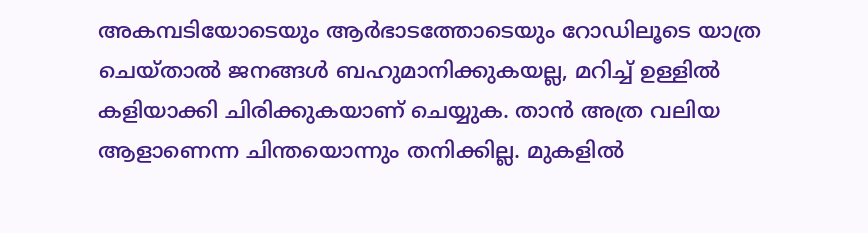അകമ്പടിയോടെയും ആർഭാടത്തോടെയും റോഡിലൂടെ യാത്ര ചെയ്താൽ ജനങ്ങൾ ബഹുമാനിക്കുകയല്ല, മറിച്ച് ഉള്ളിൽ കളിയാക്കി ചിരിക്കുകയാണ് ചെയ്യുക. താൻ അത്ര വലിയ ആളാണെന്ന ചിന്തയൊന്നും തനിക്കില്ല. മുകളിൽ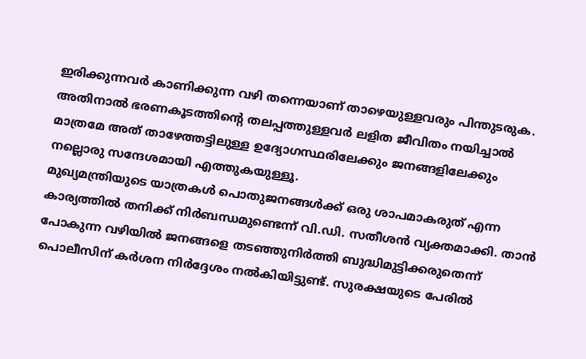ഇരിക്കുന്നവർ കാണിക്കുന്ന വഴി തന്നെയാണ് താഴെയുള്ളവരും പിന്തുടരുക. അതിനാൽ ഭരണകൂടത്തിന്റെ തലപ്പത്തുള്ളവർ ലളിത ജീവിതം നയിച്ചാൽ മാത്രമേ അത് താഴേത്തട്ടിലുള്ള ഉദ്യോഗസ്ഥരിലേക്കും ജനങ്ങളിലേക്കും നല്ലൊരു സന്ദേശമായി എത്തുകയുള്ളൂ.
മുഖ്യമന്ത്രിയുടെ യാത്രകൾ പൊതുജനങ്ങൾക്ക് ഒരു ശാപമാകരുത് എന്ന കാര്യത്തിൽ തനിക്ക് നിർബന്ധമുണ്ടെന്ന് വി.ഡി. സതീശൻ വ്യക്തമാക്കി. താൻ പോകുന്ന വഴിയിൽ ജനങ്ങളെ തടഞ്ഞുനിർത്തി ബുദ്ധിമുട്ടിക്കരുതെന്ന് പൊലീസിന് കർശന നിർദ്ദേശം നൽകിയിട്ടുണ്ട്. സുരക്ഷയുടെ പേരിൽ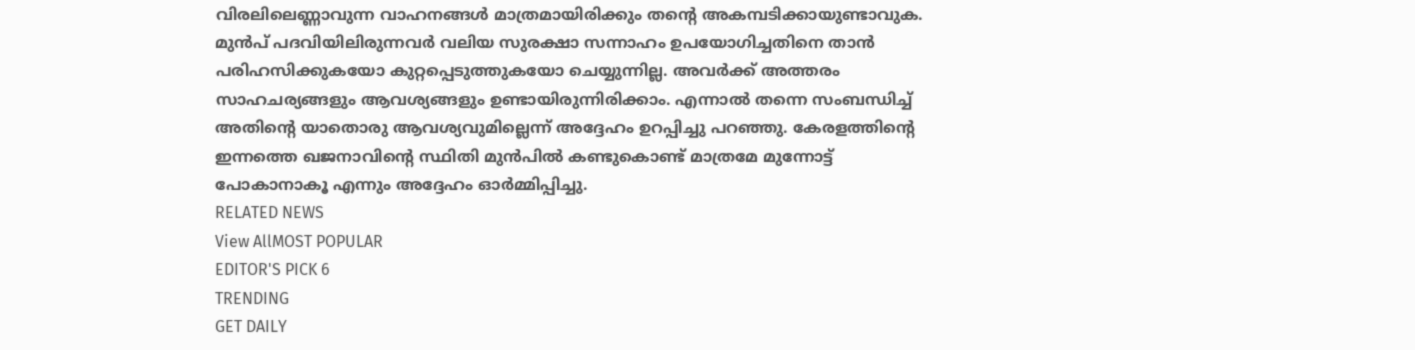വിരലിലെണ്ണാവുന്ന വാഹനങ്ങൾ മാത്രമായിരിക്കും തന്റെ അകമ്പടിക്കായുണ്ടാവുക. മുൻപ് പദവിയിലിരുന്നവർ വലിയ സുരക്ഷാ സന്നാഹം ഉപയോഗിച്ചതിനെ താൻ പരിഹസിക്കുകയോ കുറ്റപ്പെടുത്തുകയോ ചെയ്യുന്നില്ല. അവർക്ക് അത്തരം സാഹചര്യങ്ങളും ആവശ്യങ്ങളും ഉണ്ടായിരുന്നിരിക്കാം. എന്നാൽ തന്നെ സംബന്ധിച്ച് അതിന്റെ യാതൊരു ആവശ്യവുമില്ലെന്ന് അദ്ദേഹം ഉറപ്പിച്ചു പറഞ്ഞു. കേരളത്തിന്റെ ഇന്നത്തെ ഖജനാവിന്റെ സ്ഥിതി മുൻപിൽ കണ്ടുകൊണ്ട് മാത്രമേ മുന്നോട്ട് പോകാനാകൂ എന്നും അദ്ദേഹം ഓർമ്മിപ്പിച്ചു.
RELATED NEWS
View AllMOST POPULAR
EDITOR'S PICK 6
TRENDING
GET DAILY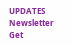UPDATES
Newsletter
Get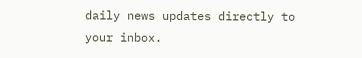daily news updates directly to your inbox.